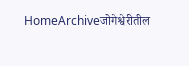HomeArchiveजोगेश्वेरीतील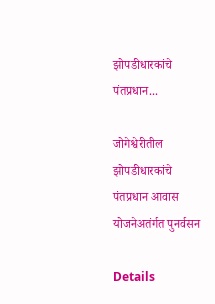झोपडीधारकांचे पंतप्रधान...

जोगेश्वेरीतील झोपडीधारकांचे पंतप्रधान आवास योजनेअतंर्गत पुनर्वसन

Details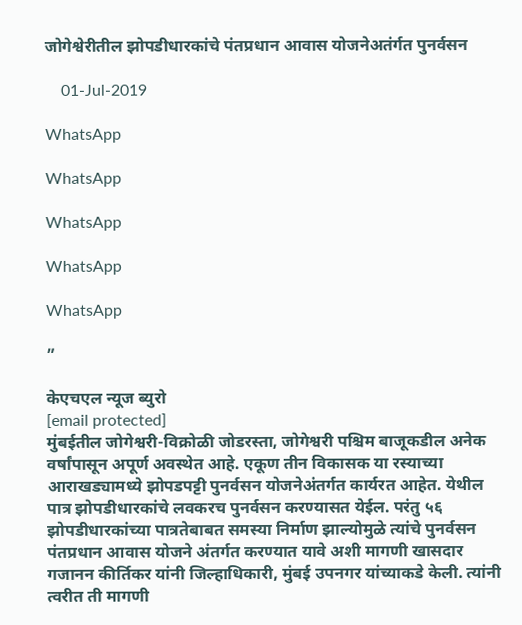जोगेश्वेरीतील झोपडीधारकांचे पंतप्रधान आवास योजनेअतंर्गत पुनर्वसन

    01-Jul-2019

WhatsApp

WhatsApp

WhatsApp

WhatsApp

WhatsApp

”

केएचएल न्यूज ब्युरो
[email protected]
मुंबईतील जोगेश्वरी-विक्रोळी जोडरस्ता, जोगेश्वरी पश्चिम बाजूकडील अनेक वर्षांपासून अपूर्ण अवस्थेत आहे. एकूण तीन विकासक या रस्या‍च्या आराखड्यामध्ये झोपडपट्टी पुनर्वसन योजनेअंतर्गत कार्यरत आहेत. येथील पात्र झोपडीधारकांचे लवकरच पुनर्वसन करण्यासत येईल. परंतु ५६ झोपडीधारकांच्या पात्रतेबाबत समस्या निर्माण झाल्योमुळे त्यांचे पुनर्वसन पंतप्रधान आवास योजने अंतर्गत करण्यात यावे अशी मागणी खासदार गजानन कीर्तिकर यांनी जिल्हाधिकारी, मुंबई उपनगर यांच्याकडे केली. त्यांनी त्वरीत ती मागणी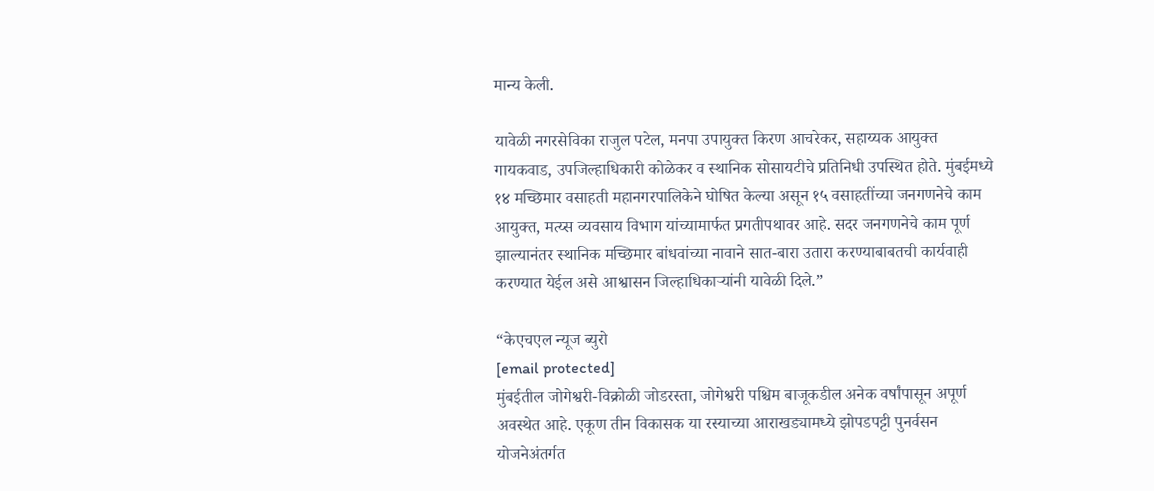मान्य केली.

यावेळी नगरसेविका राजुल पटेल, मनपा उपायुक्त किरण आचरेकर, सहाय्यक आयुक्त गायकवाड, उपजिल्हाधिकारी कोळेकर व स्थानिक सोसायटीचे प्रतिनिधी उपस्थित होते. मुंबईमध्ये १४ मच्छिमार वसाहती महानगरपालिकेने घोषित केल्या असून १५ वसाहतींच्या जनगणनेचे काम आयुक्त, मत्य्स व्यवसाय विभाग यांच्यामार्फत प्रगतीपथावर आहे. सदर जनगणनेचे काम पूर्ण झाल्यानंतर स्थानिक मच्छिमार बांधवांच्या नावाने सात-बारा उतारा करण्याबाबतची कार्यवाही करण्यात येईल असे आश्वासन जिल्हाधिकाऱ्यांनी यावेळी दिले.”

“केएचएल न्यूज ब्युरो
[email protected]
मुंबईतील जोगेश्वरी-विक्रोळी जोडरस्ता, जोगेश्वरी पश्चिम बाजूकडील अनेक वर्षांपासून अपूर्ण अवस्थेत आहे. एकूण तीन विकासक या रस्या‍च्या आराखड्यामध्ये झोपडपट्टी पुनर्वसन योजनेअंतर्गत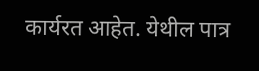कार्यरत आहेत. येथील पात्र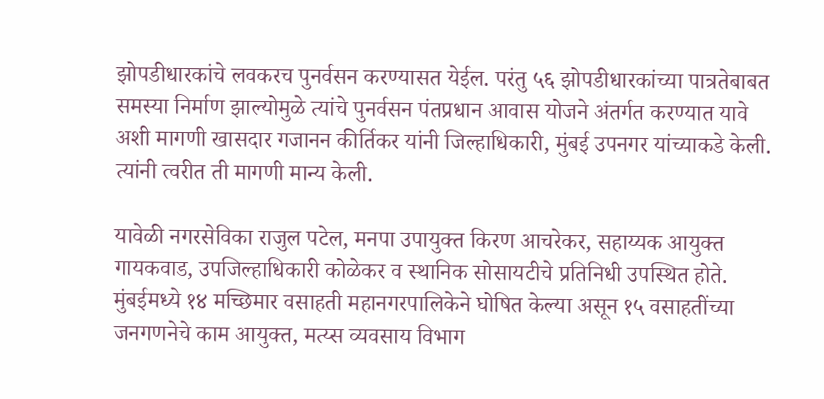झोपडीधारकांचे लवकरच पुनर्वसन करण्यासत येईल. परंतु ५६ झोपडीधारकांच्या पात्रतेबाबत समस्या निर्माण झाल्योमुळे त्यांचे पुनर्वसन पंतप्रधान आवास योजने अंतर्गत करण्यात यावे अशी मागणी खासदार गजानन कीर्तिकर यांनी जिल्हाधिकारी, मुंबई उपनगर यांच्याकडे केली. त्यांनी त्वरीत ती मागणी मान्य केली.

यावेळी नगरसेविका राजुल पटेल, मनपा उपायुक्त किरण आचरेकर, सहाय्यक आयुक्त गायकवाड, उपजिल्हाधिकारी कोळेकर व स्थानिक सोसायटीचे प्रतिनिधी उपस्थित होते. मुंबईमध्ये १४ मच्छिमार वसाहती महानगरपालिकेने घोषित केल्या असून १५ वसाहतींच्या जनगणनेचे काम आयुक्त, मत्य्स व्यवसाय विभाग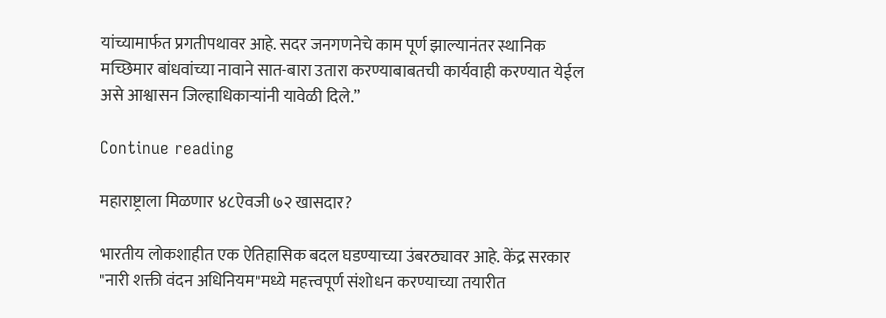यांच्यामार्फत प्रगतीपथावर आहे. सदर जनगणनेचे काम पूर्ण झाल्यानंतर स्थानिक मच्छिमार बांधवांच्या नावाने सात-बारा उतारा करण्याबाबतची कार्यवाही करण्यात येईल असे आश्वासन जिल्हाधिकाऱ्यांनी यावेळी दिले.”

Continue reading

महाराष्ट्राला मिळणार ४८ऐवजी ७२ खासदार?

भारतीय लोकशाहीत एक ऐतिहासिक बदल घडण्याच्या उंबरठ्यावर आहे. केंद्र सरकार "नारी शक्ती वंदन अधिनियम"मध्ये महत्त्वपूर्ण संशोधन करण्याच्या तयारीत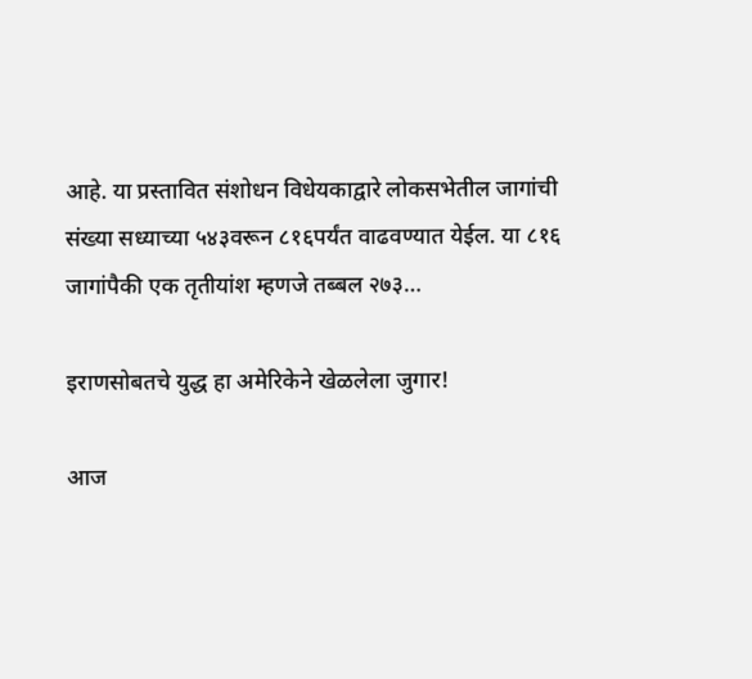आहे. या प्रस्तावित संशोधन विधेयकाद्वारे लोकसभेतील जागांची संख्या सध्याच्या ५४३वरून ८१६पर्यंत वाढवण्यात येईल. या ८१६ जागांपैकी एक तृतीयांश म्हणजे तब्बल २७३...

इराणसोबतचे युद्ध हा अमेरिकेने खेळलेला जुगार!

आज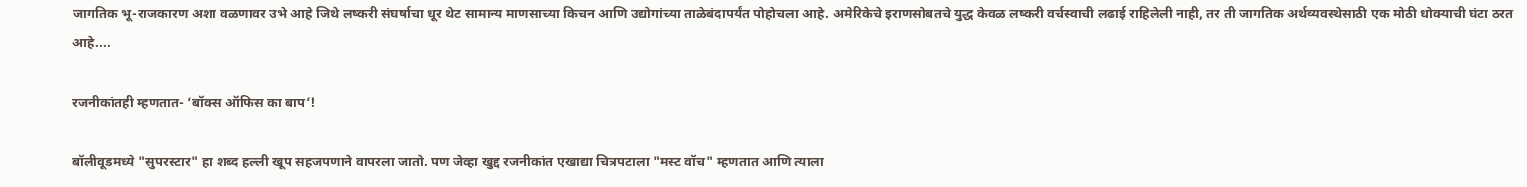जागतिक भू-राजकारण अशा वळणावर उभे आहे जिथे लष्करी संघर्षाचा धूर थेट सामान्य माणसाच्या किचन आणि उद्योगांच्या ताळेबंदापर्यंत पोहोचला आहे. अमेरिकेचे इराणसोबतचे युद्ध केवळ लष्करी वर्चस्वाची लढाई राहिलेली नाही, तर ती जागतिक अर्थव्यवस्थेसाठी एक मोठी धोक्याची घंटा ठरत आहे....

रजनीकांतही म्हणतात- ‘बॉक्स ऑफिस का बाप’!

बॉलीवूडमध्ये "सुपरस्टार" हा शब्द हल्ली खूप सहजपणाने वापरला जातो. पण जेव्हा खुद्द रजनीकांत एखाद्या चित्रपटाला "मस्ट वॉच" म्हणतात आणि त्याला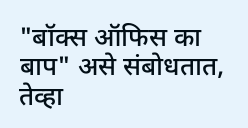"बॉक्स ऑफिस का बाप" असे संबोधतात, तेव्हा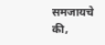समजायचे की,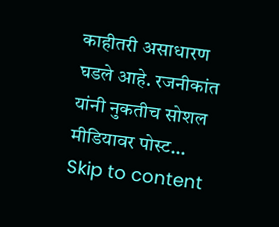काहीतरी असाधारण घडले आहे. रजनीकांत यांनी नुकतीच सोशल मीडियावर पोस्ट...
Skip to content